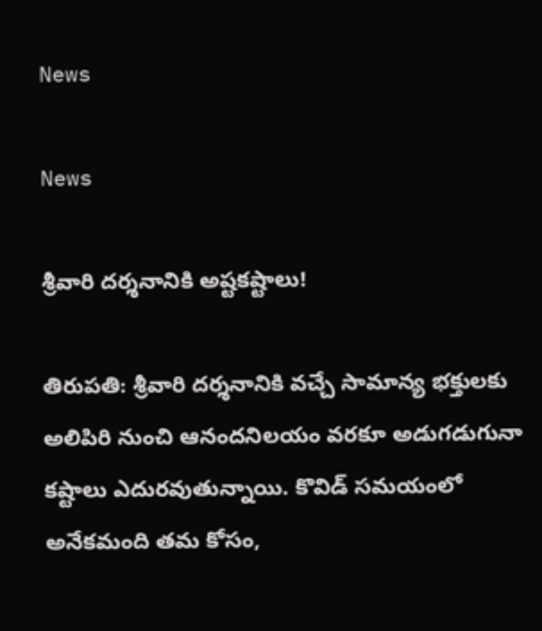News

News

శ్రీ‌వారి ద‌ర్శ‌నానికి అష్ట‌క‌ష్టాలు!

తిరుప‌తి: శ్రీవారి దర్శనానికి వచ్చే సామాన్య భక్తులకు అలిపిరి నుంచి ఆనందనిలయం వరకూ అడుగడుగునా కష్టాలు ఎదురవుతున్నాయి. కొవిడ్‌ సమయంలో అనేకమంది తమ కోసం,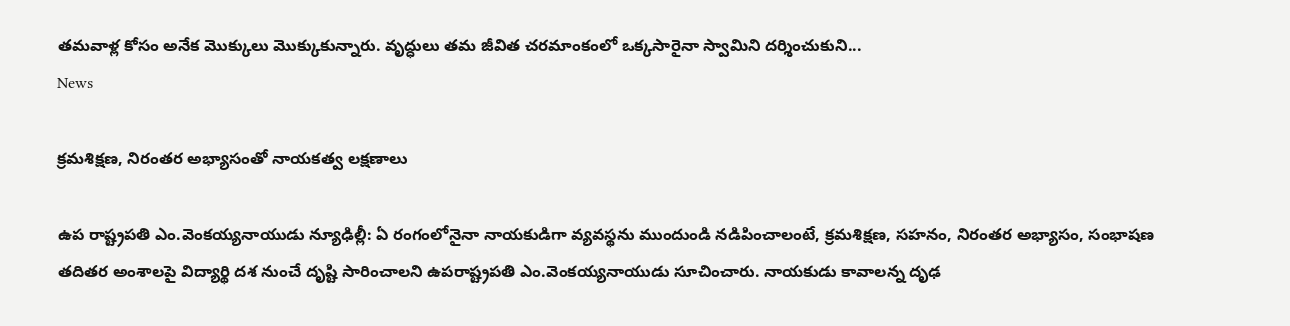తమవాళ్ల కోసం అనేక మొక్కులు మొక్కుకున్నారు. వృద్ధులు తమ జీవిత చరమాంకంలో ఒక్కసారైనా స్వామిని దర్శించుకుని...
News

క్రమశిక్షణ, నిరంతర అభ్యాసంతో నాయకత్వ లక్షణాలు

ఉప రాష్ట్రపతి ఎం.వెంకయ్యనాయుడు న్యూఢిల్లీ: ఏ రంగంలోనైనా నాయకుడిగా వ్యవస్థను ముందుండి నడిపించాలంటే, క్రమశిక్షణ, సహనం, నిరంతర అభ్యాసం, సంభాషణ తదితర అంశాలపై విద్యార్థి దశ నుంచే దృష్టి సారించాలని ఉపరాష్ట్రపతి ఎం.వెంకయ్యనాయుడు సూచించారు. నాయకుడు కావాలన్న దృఢ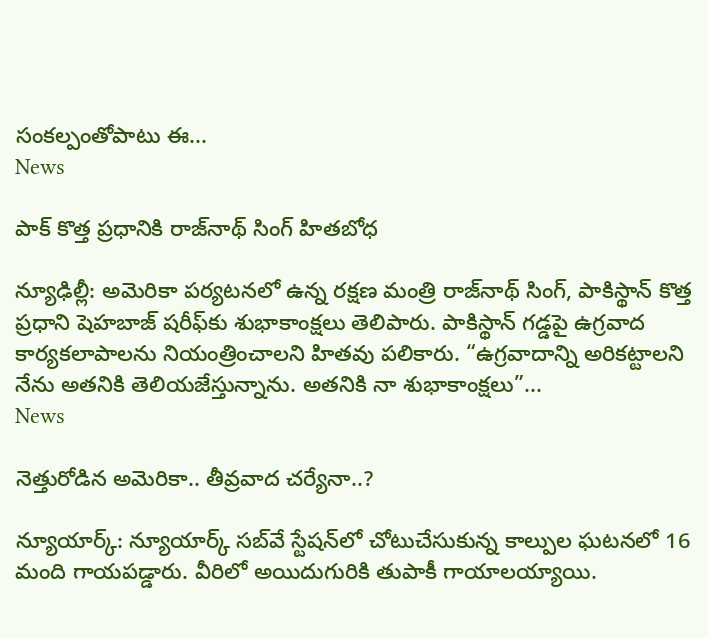సంకల్పంతోపాటు ఈ...
News

పాక్ కొత్త ప్రధానికి రాజ్‌నాథ్ సింగ్ హితబోధ‌

న్యూఢిల్లీ: అమెరికా పర్యటనలో ఉన్న రక్షణ మంత్రి రాజ్‌నాథ్ సింగ్, పాకిస్థాన్ కొత్త ప్రధాని షెహబాజ్ షరీఫ్‌కు శుభాకాంక్షలు తెలిపారు. పాకిస్థాన్ గడ్డపై ఉగ్రవాద కార్యకలాపాలను నియంత్రించాలని హితవు పలికారు. “ఉగ్రవాదాన్ని అరికట్టాలని నేను అతనికి తెలియజేస్తున్నాను. అతనికి నా శుభాకాంక్షలు”...
News

నెత్తురోడిన అమెరికా.. తీవ్రవాద చర్యేనా..?

న్యూయార్క్: న్యూయార్క్ సబ్‌వే స్టేషన్‌లో చోటుచేసుకున్న కాల్పుల ఘటనలో 16 మంది గాయపడ్డారు. వీరిలో అయిదుగురికి తుపాకీ గాయాలయ్యాయి.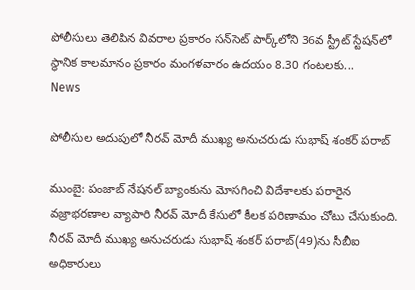పోలీసులు తెలిపిన వివరాల ప్రకారం సన్‌సెట్ పార్క్‌లోని 36వ స్ట్రీట్ స్టేషన్‌లో స్థానిక కాలమానం ప్రకారం మంగళవారం ఉదయం 8.30 గంటలకు...
News

పోలీసుల అదుపులో నీరవ్ మోదీ ముఖ్య అనుచరుడు సుభాష్ శంకర్ పరాబ్

ముంబై: పంజాబ్ నేషనల్ బ్యాంకును మోసగించి విదేశాలకు పరారైన వజ్రాభరణాల వ్యాపారి నీరవ్ మోదీ కేసులో కీలక పరిణామం చోటు చేసుకుంది. నీరవ్ మోదీ ముఖ్య అనుచరుడు సుభాష్ శంకర్ పరాబ్(49)ను సీబీఐ అధికారులు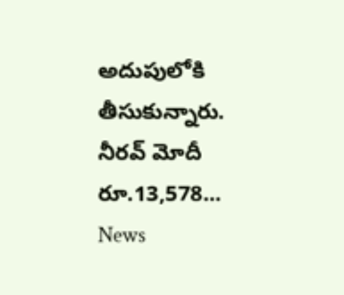అదుపులోకి తీసుకున్నారు. నీరవ్ మోదీ రూ.13,578...
News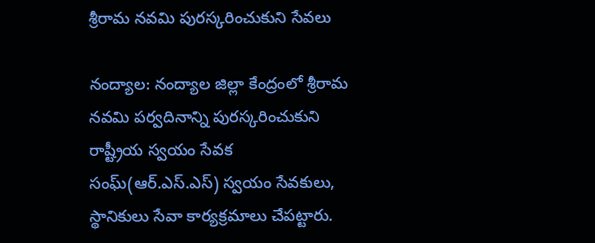శ్రీ‌రామ నవ‌మి పుర‌స్క‌రించుకుని సేవ‌లు

నంద్యాల‌: నంద్యాల జిల్లా కేంద్రంలో శ్రీరామ నవమి ప‌ర్వ‌దినాన్ని పుర‌స్క‌రించుకుని రాష్ట్రీయ స్వయం సేవక‌ సంఘ్(ఆర్‌.ఎస్‌.ఎస్‌) స్వ‌యం సేవ‌కులు, స్థానికులు సేవా కార్య‌క్ర‌మాలు చేప‌ట్టారు.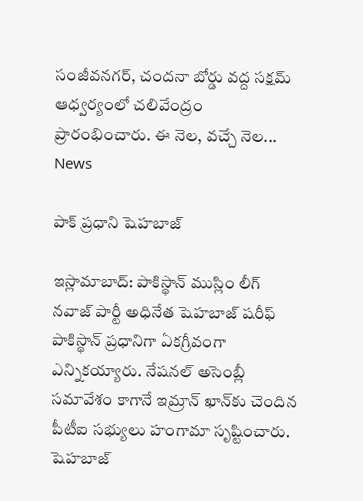సంజీవనగర్, చందనా బోర్డు వద్ద సక్షమ్ ఆధ్వర్యంలో చలివేంద్రం ప్రారంభించారు. ఈ నెల, వ‌చ్చే నెల...
News

పాక్ ప్రధాని షెహబాజ్

ఇస్లామాబాద్‌: పాకిస్థాన్ ముస్లిం లీగ్ నవాజ్ పార్టీ అధినేత షెహబాజ్ షరీఫ్ పాకిస్థాన్ ప్రధానిగా ఏకగ్రీవంగా ఎన్నికయ్యారు. నేషనల్ అసెంబ్లీ సమావేశం కాగానే ఇమ్రాన్ ఖాన్‌కు చెందిన పీటీఐ సభ్యులు హంగామా సృష్టించారు. షెహబాజ్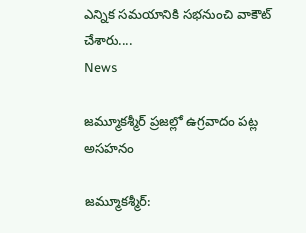ఎన్నిక సమయానికి సభనుంచి వాకౌట్ చేశారు....
News

జమ్మూకశ్మీర్‌ ప్రజల్లో ఉగ్రవాదం పట్ల అసహనం

జమ్మూకశ్మీర్‌: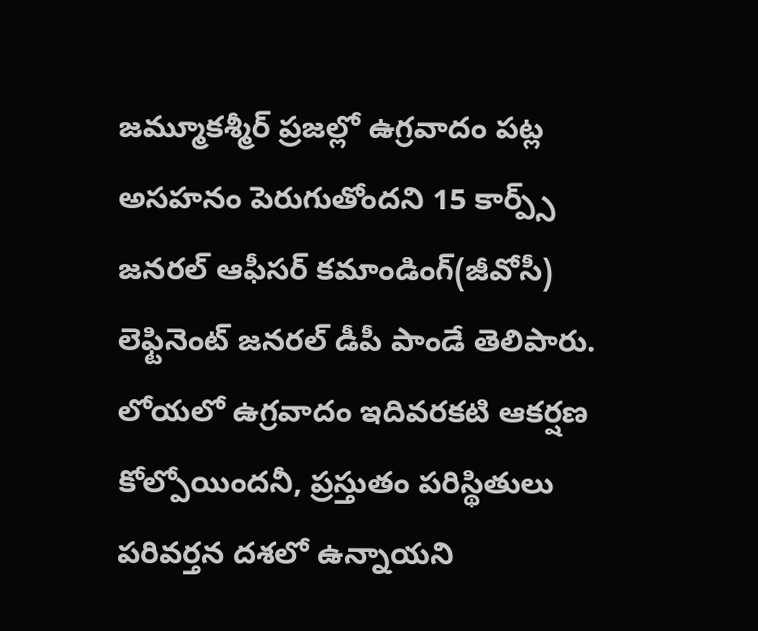జమ్మూకశ్మీర్‌ ప్రజల్లో ఉగ్రవాదం పట్ల అసహనం పెరుగుతోందని 15 కార్ప్స్‌ జనరల్‌ ఆఫీసర్‌ కమాండింగ్‌(జీవోసీ) లెఫ్టినెంట్‌ జనరల్‌ డీపీ పాండే తెలిపారు. లోయలో ఉగ్రవాదం ఇదివరకటి ఆకర్షణ కోల్పోయిందనీ, ప్రస్తుతం పరిస్థితులు పరివర్తన దశలో ఉన్నాయని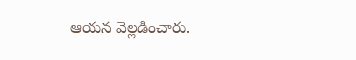ఆయన వెల్లడించారు.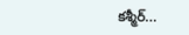కశ్మీర్‌...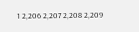1 2,206 2,207 2,208 2,209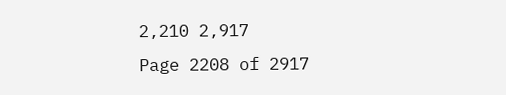2,210 2,917
Page 2208 of 2917